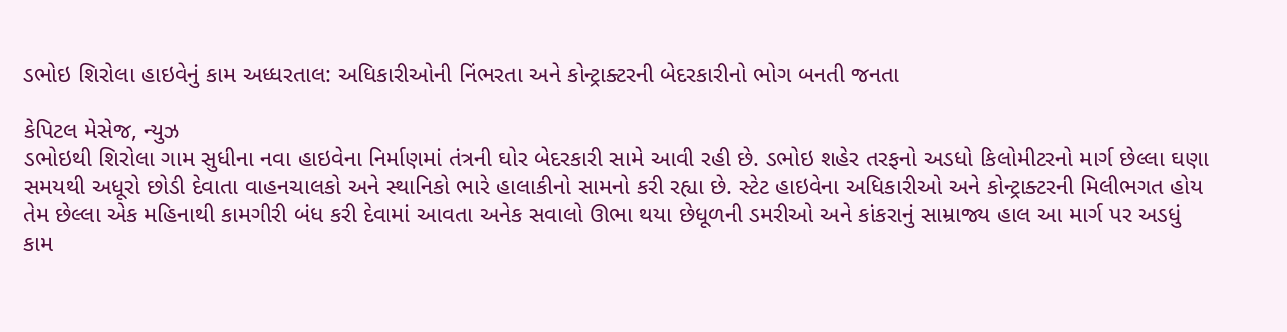ડભોઇ શિરોલા હાઇવેનું કામ અધ્ધરતાલ: અધિકારીઓની નિંભરતા અને કોન્ટ્રાક્ટરની બેદરકારીનો ભોગ બનતી જનતા

કેપિટલ મેસેજ, ન્યુઝ
ડભોઇથી શિરોલા ગામ સુધીના નવા હાઇવેના નિર્માણમાં તંત્રની ઘોર બેદરકારી સામે આવી રહી છે. ડભોઇ શહેર તરફનો અડધો કિલોમીટરનો માર્ગ છેલ્લા ઘણા સમયથી અધૂરો છોડી દેવાતા વાહનચાલકો અને સ્થાનિકો ભારે હાલાકીનો સામનો કરી રહ્યા છે. સ્ટેટ હાઇવેના અધિકારીઓ અને કોન્ટ્રાક્ટરની મિલીભગત હોય તેમ છેલ્લા એક મહિનાથી કામગીરી બંધ કરી દેવામાં આવતા અનેક સવાલો ઊભા થયા છેધૂળની ડમરીઓ અને કાંકરાનું સામ્રાજ્ય હાલ આ માર્ગ પર અડધું કામ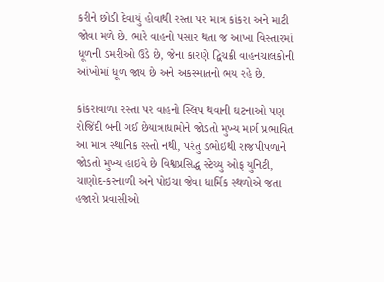કરીને છોડી દેવાયું હોવાથી રસ્તા પર માત્ર કાંકરા અને માટી જોવા મળે છે. ભારે વાહનો પસાર થતા જ આખા વિસ્તારમાં ધૂળની ડમરીઓ ઉડે છે, જેના કારણે દ્વિચક્રી વાહનચાલકોની આંખોમાં ધૂળ જાય છે અને અકસ્માતનો ભય રહે છે.

કાંકરાવાળા રસ્તા પર વાહનો સ્લિપ થવાની ઘટનાઓ પણ રોજિંદી બની ગઈ છેયાત્રાધામોને જોડતો મુખ્ય માર્ગ પ્રભાવિત આ માત્ર સ્થાનિક રસ્તો નથી, પરંતુ ડભોઇથી રાજપીપળાને જોડતો મુખ્ય હાઇવે છે વિશ્વપ્રસિદ્ધ સ્ટેચ્યુ ઓફ યુનિટી, ચાણોદ-કરનાળી અને પોઇચા જેવા ધાર્મિક સ્થળોએ જતા હજારો પ્રવાસીઓ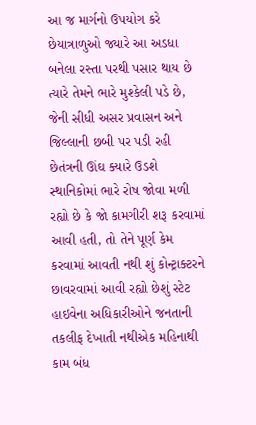આ જ માર્ગનો ઉપયોગ કરે છેયાત્રાળુઓ જ્યારે આ અડધા બનેલા રસ્તા પરથી પસાર થાય છે ત્યારે તેમને ભારે મુશ્કેલી પડે છે, જેની સીધી અસર પ્રવાસન અને જિલ્લાની છબી પર પડી રહી છેતંત્રની ઊંઘ ક્યારે ઉડશે સ્થાનિકોમાં ભારે રોષ જોવા મળી રહ્યો છે કે જો કામગીરી શરૂ કરવામાં આવી હતી, તો તેને પૂર્ણ કેમ કરવામાં આવતી નથી શું કોન્ટ્રાક્ટરને છાવરવામાં આવી રહ્યો છેશું સ્ટેટ હાઇવેના અધિકારીઓને જનતાની તકલીફ દેખાતી નથીએક મહિનાથી કામ બંધ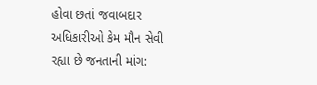હોવા છતાં જવાબદાર અધિકારીઓ કેમ મૌન સેવી રહ્યા છે જનતાની માંગ: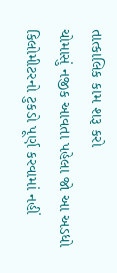તાત્કાલિક કામ શરૂ કરો
ચોમાસું નજીક આવતા પહેલા જો આ અડધો કિલોમીટરનો ટુકડો પૂર્ણ કરવામાં નહીં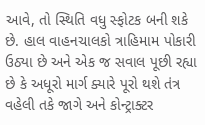આવે, તો સ્થિતિ વધુ સ્ફોટક બની શકે છે. હાલ વાહનચાલકો ત્રાહિમામ પોકારી ઉઠ્યા છે અને એક જ સવાલ પૂછી રહ્યા છે કે અધૂરો માર્ગ ક્યારે પૂરો થશે તંત્ર વહેલી તકે જાગે અને કોન્ટ્રાક્ટર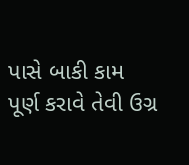પાસે બાકી કામ પૂર્ણ કરાવે તેવી ઉગ્ર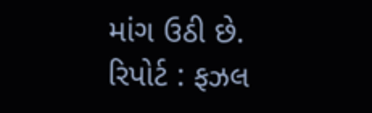માંગ ઉઠી છે.
રિપોર્ટ : ફઝલ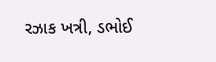રઝાક ખત્રી, ડભોઈ